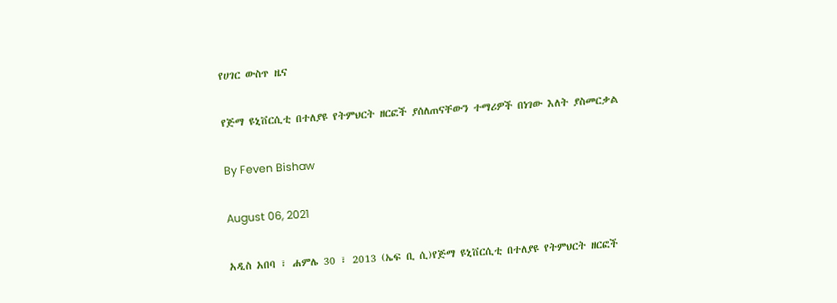የሀገር ውስጥ ዜና

የጅማ ዩኒቨርሲቲ በተለያዩ የትምህርት ዘርፎች ያሰለጠናቸውን ተማሪዎች በነገው እለት ያስመርቃል

By Feven Bishaw

August 06, 2021

አዲስ አበባ ፣ ሐምሌ 30 ፣ 2013 (ኤፍ ቢ ሲ)የጅማ ዩኒቨርሲቲ በተለያዩ የትምህርት ዘርፎች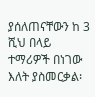ያሰለጠናቸውን ከ 3 ሺህ በላይ ተማሪዎች በነገው እለት ያስመርቃል፡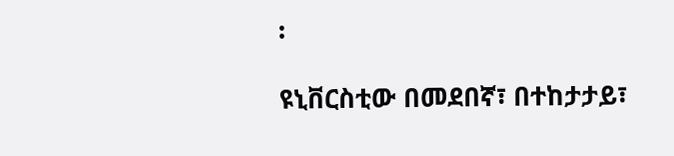፡

ዩኒቨርስቲው በመደበኛ፣ በተከታታይ፣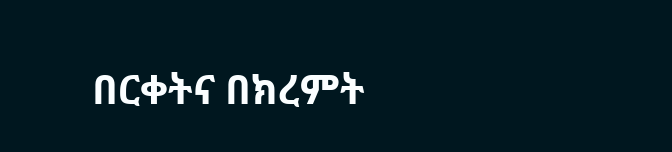በርቀትና በክረምት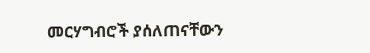መርሃግብሮች ያሰለጠናቸውን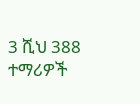3 ሺህ 388 ተማሪዎች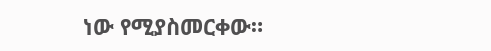ነው የሚያስመርቀው።